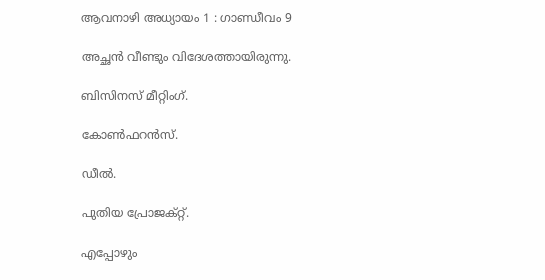ആവനാഴി അധ്യായം 1 : ഗാണ്ഡീവം 9

അച്ഛൻ വീണ്ടും വിദേശത്തായിരുന്നു.

ബിസിനസ് മീറ്റിംഗ്.

കോൺഫറൻസ്.

ഡീൽ.

പുതിയ പ്രോജക്റ്റ്.

എപ്പോഴും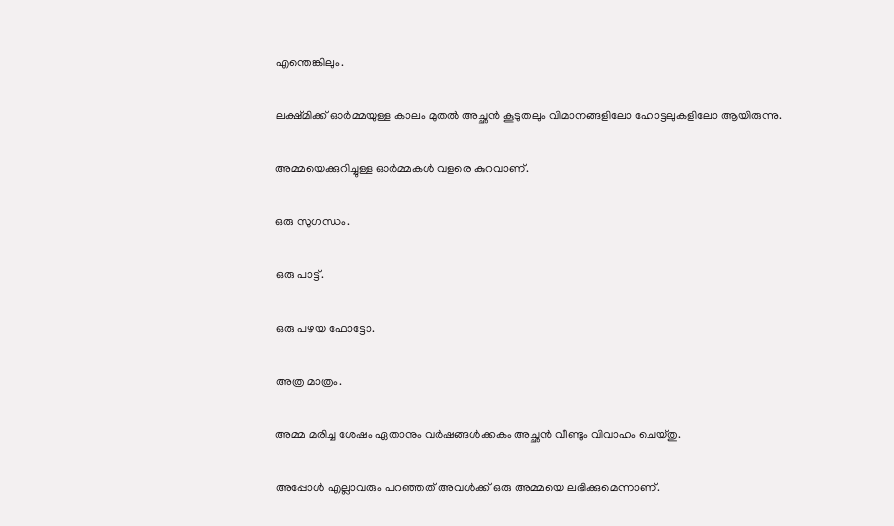എന്തെങ്കിലും.

ലക്ഷ്മിക്ക് ഓർമ്മയുള്ള കാലം മുതൽ അച്ഛൻ കൂടുതലും വിമാനങ്ങളിലോ ഹോട്ടലുകളിലോ ആയിരുന്നു.

അമ്മയെക്കുറിച്ചുള്ള ഓർമ്മകൾ വളരെ കുറവാണ്.

ഒരു സുഗന്ധം.

ഒരു പാട്ട്.

ഒരു പഴയ ഫോട്ടോ.

അത്ര മാത്രം.

അമ്മ മരിച്ച ശേഷം ഏതാനും വർഷങ്ങൾക്കകം അച്ഛൻ വീണ്ടും വിവാഹം ചെയ്തു.

അപ്പോൾ എല്ലാവരും പറഞ്ഞത് അവൾക്ക് ഒരു അമ്മയെ ലഭിക്കുമെന്നാണ്.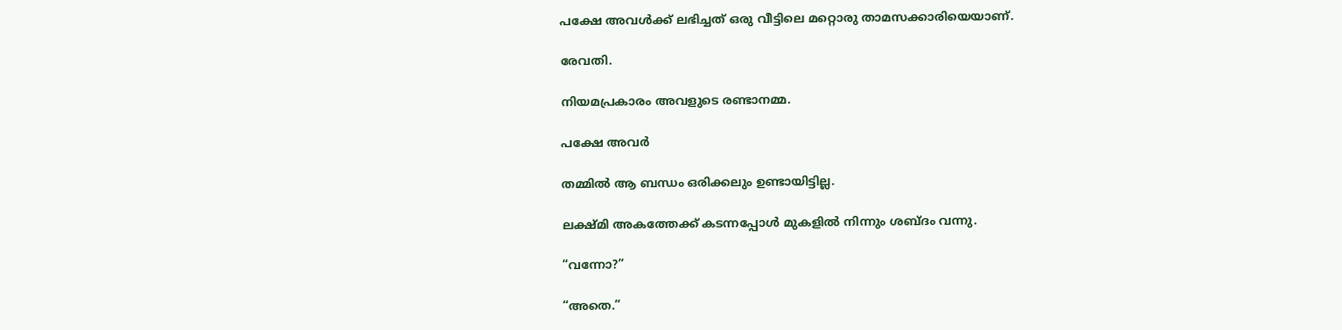പക്ഷേ അവൾക്ക് ലഭിച്ചത് ഒരു വീട്ടിലെ മറ്റൊരു താമസക്കാരിയെയാണ്.

രേവതി.

നിയമപ്രകാരം അവളുടെ രണ്ടാനമ്മ.

പക്ഷേ അവർ

തമ്മിൽ ആ ബന്ധം ഒരിക്കലും ഉണ്ടായിട്ടില്ല.

ലക്ഷ്മി അകത്തേക്ക് കടന്നപ്പോൾ മുകളിൽ നിന്നും ശബ്ദം വന്നു.

“വന്നോ?”

“അതെ.”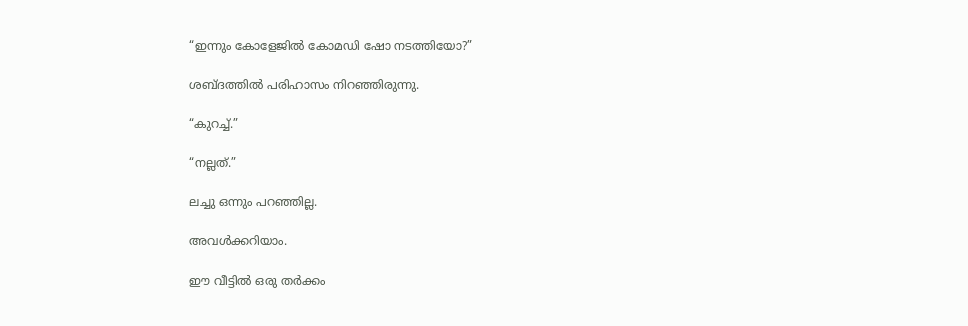“ഇന്നും കോളേജിൽ കോമഡി ഷോ നടത്തിയോ?”

ശബ്ദത്തിൽ പരിഹാസം നിറഞ്ഞിരുന്നു.

“കുറച്ച്.”

“നല്ലത്.”

ലച്ചു ഒന്നും പറഞ്ഞില്ല.

അവൾക്കറിയാം.

ഈ വീട്ടിൽ ഒരു തർക്കം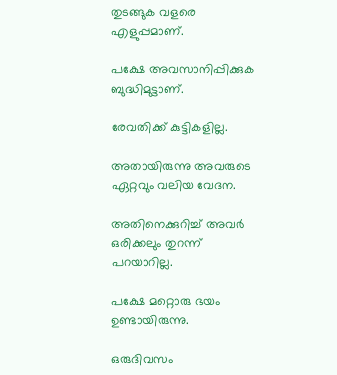തുടങ്ങുക വളരെ എളുപ്പമാണ്.

പക്ഷേ അവസാനിപ്പിക്കുക ബുദ്ധിമുട്ടാണ്.

രേവതിക്ക് കുട്ടികളില്ല.

അതായിരുന്നു അവരുടെ ഏറ്റവും വലിയ വേദന.

അതിനെക്കുറിച്ച് അവർ ഒരിക്കലും തുറന്ന് പറയാറില്ല.

പക്ഷേ മറ്റൊരു ഭയം ഉണ്ടായിരുന്നു.

ഒരുദിവസം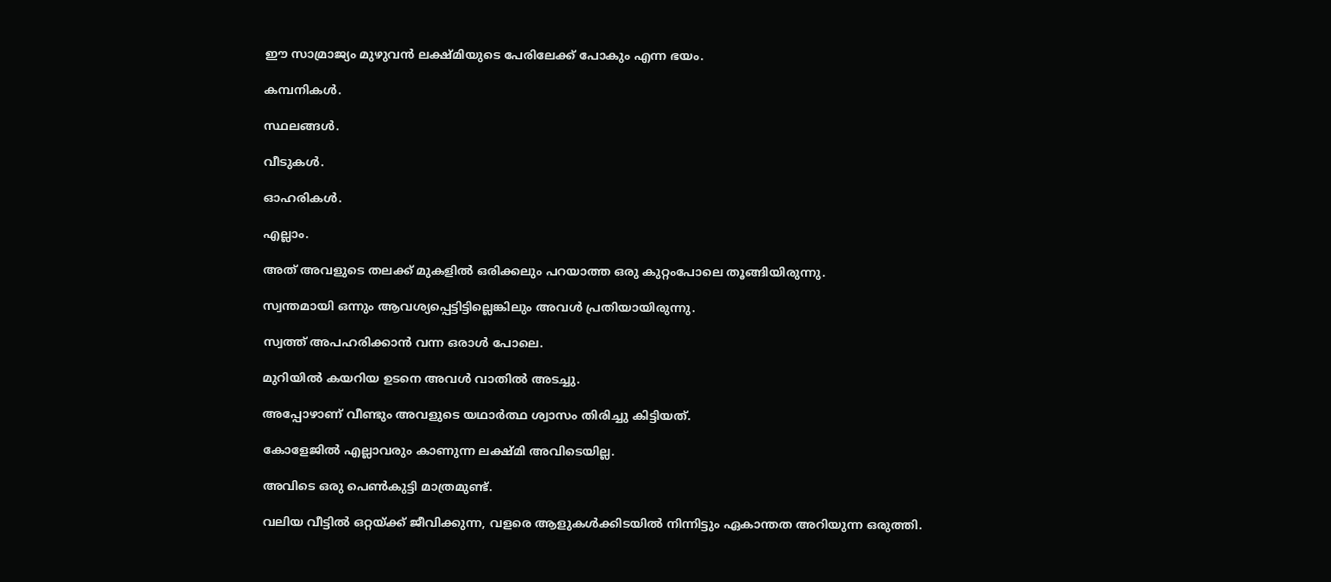ഈ സാമ്രാജ്യം മുഴുവൻ ലക്ഷ്മിയുടെ പേരിലേക്ക് പോകും എന്ന ഭയം.

കമ്പനികൾ.

സ്ഥലങ്ങൾ.

വീടുകൾ.

ഓഹരികൾ.

എല്ലാം.

അത് അവളുടെ തലക്ക് മുകളിൽ ഒരിക്കലും പറയാത്ത ഒരു കുറ്റംപോലെ തൂങ്ങിയിരുന്നു.

സ്വന്തമായി ഒന്നും ആവശ്യപ്പെട്ടിട്ടില്ലെങ്കിലും അവൾ പ്രതിയായിരുന്നു.

സ്വത്ത് അപഹരിക്കാൻ വന്ന ഒരാൾ പോലെ.

മുറിയിൽ കയറിയ ഉടനെ അവൾ വാതിൽ അടച്ചു.

അപ്പോഴാണ് വീണ്ടും അവളുടെ യഥാർത്ഥ ശ്വാസം തിരിച്ചു കിട്ടിയത്.

കോളേജിൽ എല്ലാവരും കാണുന്ന ലക്ഷ്മി അവിടെയില്ല.

അവിടെ ഒരു പെൺകുട്ടി മാത്രമുണ്ട്.

വലിയ വീട്ടിൽ ഒറ്റയ്ക്ക് ജീവിക്കുന്ന, വളരെ ആളുകൾക്കിടയിൽ നിന്നിട്ടും ഏകാന്തത അറിയുന്ന ഒരുത്തി.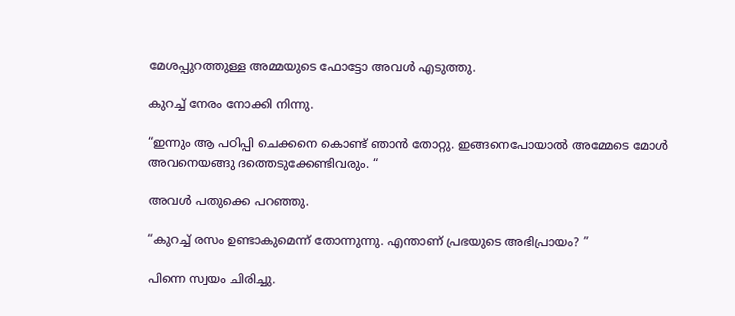മേശപ്പുറത്തുള്ള അമ്മയുടെ ഫോട്ടോ അവൾ എടുത്തു.

കുറച്ച് നേരം നോക്കി നിന്നു.

“ഇന്നും ആ പഠിപ്പി ചെക്കനെ കൊണ്ട് ഞാൻ തോറ്റു. ഇങ്ങനെപോയാൽ അമ്മേടെ മോൾ അവനെയങ്ങു ദത്തെടുക്കേണ്ടിവരും. “

അവൾ പതുക്കെ പറഞ്ഞു.

“കുറച്ച് രസം ഉണ്ടാകുമെന്ന് തോന്നുന്നു. എന്താണ് പ്രഭയുടെ അഭിപ്രായം? ”

പിന്നെ സ്വയം ചിരിച്ചു.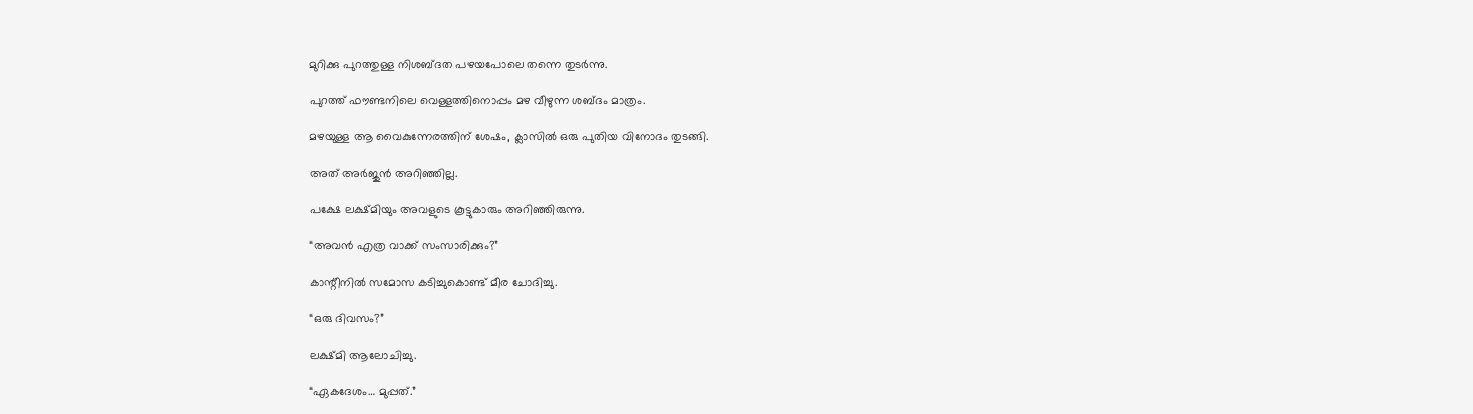മുറിക്കു പുറത്തുള്ള നിശബ്ദത പഴയപോലെ തന്നെ തുടർന്നു.

പുറത്ത് ഫൗണ്ടനിലെ വെള്ളത്തിനൊപ്പം മഴ വീഴുന്ന ശബ്ദം മാത്രം.

മഴയുള്ള ആ വൈകുന്നേരത്തിന് ശേഷം, ക്ലാസിൽ ഒരു പുതിയ വിനോദം തുടങ്ങി.

അത് അർജുൻ അറിഞ്ഞില്ല.

പക്ഷേ ലക്ഷ്മിയും അവളുടെ കൂട്ടുകാരും അറിഞ്ഞിരുന്നു.

“അവൻ എത്ര വാക്ക് സംസാരിക്കും?”

കാന്റീനിൽ സമോസ കടിച്ചുകൊണ്ട് മീര ചോദിച്ചു.

“ഒരു ദിവസം?”

ലക്ഷ്മി ആലോചിച്ചു.

“ഏകദേശം… മുപ്പത്.”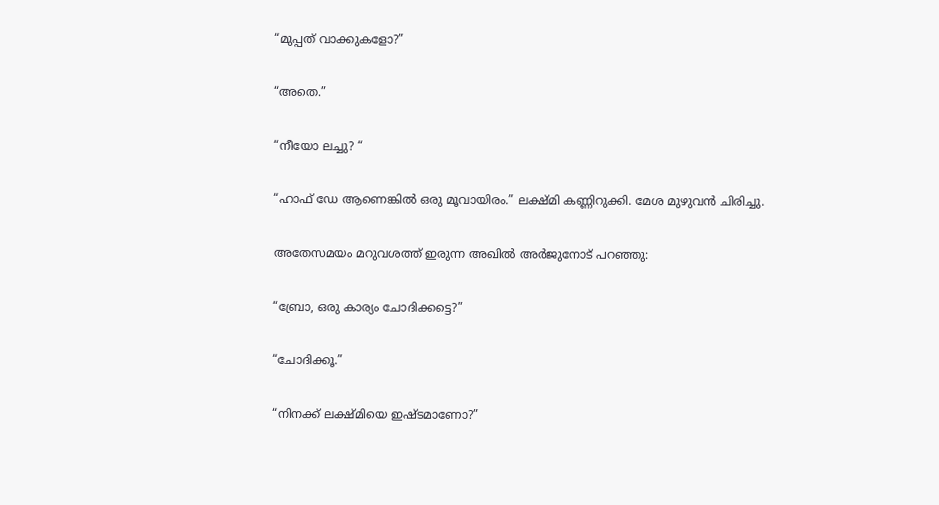“മുപ്പത് വാക്കുകളോ?”

“അതെ.”

“നീയോ ലച്ചു? “

“ഹാഫ് ഡേ ആണെങ്കിൽ ഒരു മൂവായിരം.” ലക്ഷ്മി കണ്ണിറുക്കി. മേശ മുഴുവൻ ചിരിച്ചു.

അതേസമയം മറുവശത്ത് ഇരുന്ന അഖിൽ അർജുനോട് പറഞ്ഞു:

“ബ്രോ, ഒരു കാര്യം ചോദിക്കട്ടെ?”

“ചോദിക്കൂ.”

“നിനക്ക് ലക്ഷ്മിയെ ഇഷ്ടമാണോ?”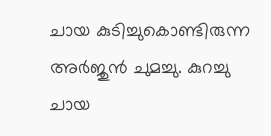ചായ കുടിച്ചുകൊണ്ടിരുന്ന അർജുൻ ചുമച്ചു. കുറച്ചു ചായ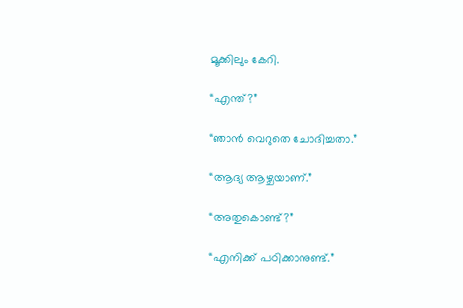മൂക്കിലും കേറി.

“എന്ത്?”

“ഞാൻ വെറുതെ ചോദിച്ചതാ.”

“ആദ്യ ആഴ്ചയാണ്.”

“അതുകൊണ്ട്?”

“എനിക്ക് പഠിക്കാനുണ്ട്.”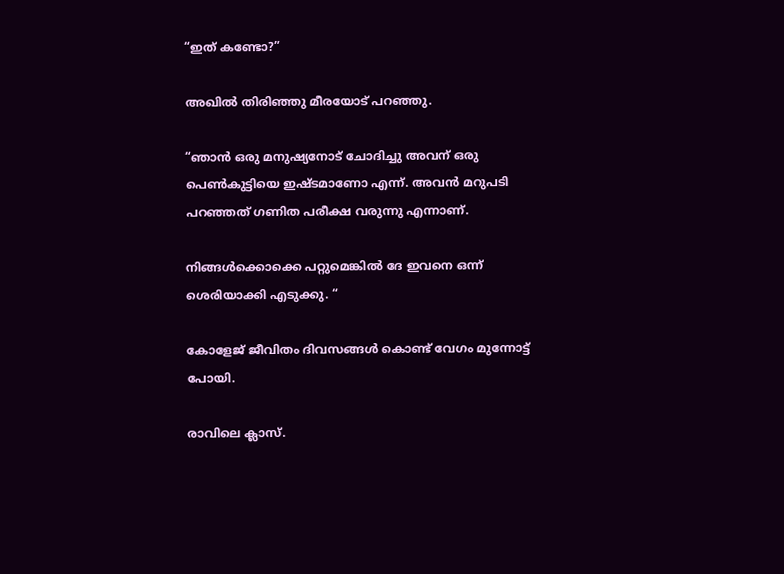“ഇത് കണ്ടോ?”

അഖിൽ തിരിഞ്ഞു മീരയോട് പറഞ്ഞു.

“ഞാൻ ഒരു മനുഷ്യനോട് ചോദിച്ചു അവന് ഒരു പെൺകുട്ടിയെ ഇഷ്ടമാണോ എന്ന്. അവൻ മറുപടി പറഞ്ഞത് ഗണിത പരീക്ഷ വരുന്നു എന്നാണ്.

നിങ്ങൾക്കൊക്കെ പറ്റുമെങ്കിൽ ദേ ഇവനെ ഒന്ന് ശെരിയാക്കി എടുക്കു. “

കോളേജ് ജീവിതം ദിവസങ്ങൾ കൊണ്ട് വേഗം മുന്നോട്ട് പോയി.

രാവിലെ ക്ലാസ്.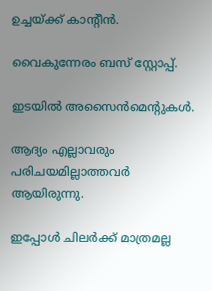ഉച്ചയ്ക്ക് കാന്റീൻ.

വൈകുന്നേരം ബസ് സ്റ്റോപ്പ്.

ഇടയിൽ അസൈൻമെന്റുകൾ.

ആദ്യം എല്ലാവരും പരിചയമില്ലാത്തവർ ആയിരുന്നു.

ഇപ്പോൾ ചിലർക്ക് മാത്രമല്ല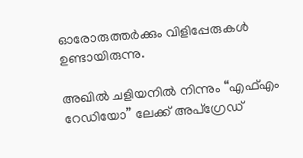ഓരോരുത്തർക്കും വിളിപ്പേരുകൾ ഉണ്ടായിരുന്നു.

അഖിൽ ചളിയനിൽ നിന്നും “എഫ്എം റേഡിയോ” ലേക്ക് അപ്ഗ്രേഡ്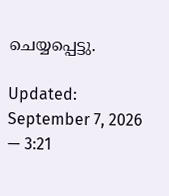ചെയ്യപ്പെട്ടു.

Updated: September 7, 2026 — 3:21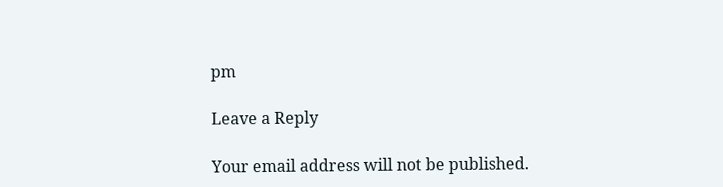pm

Leave a Reply

Your email address will not be published.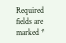Required fields are marked *